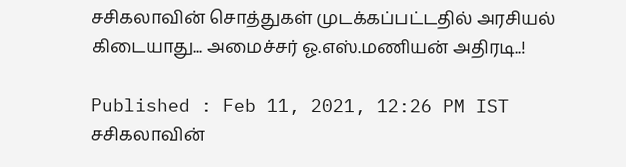சசிகலாவின் சொத்துகள் முடக்கப்பட்டதில் அரசியல் கிடையாது... அமைச்சர் ஓ.எஸ்.மணியன் அதிரடி..!

Published : Feb 11, 2021, 12:26 PM IST
சசிகலாவின்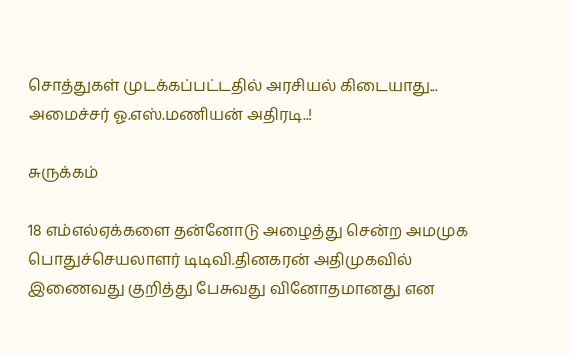சொத்துகள் முடக்கப்பட்டதில் அரசியல் கிடையாது... அமைச்சர் ஓ.எஸ்.மணியன் அதிரடி..!

சுருக்கம்

18 எம்எல்ஏக்களை தன்னோடு அழைத்து சென்ற அமமுக பொதுச்செயலாளர் டிடிவி.தினகரன் அதிமுகவில் இணைவது குறித்து பேசுவது வினோதமானது என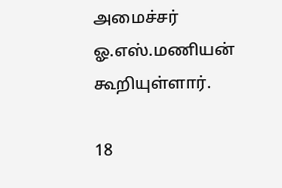அமைச்சர் ஓ.எஸ்.மணியன் கூறியுள்ளார்.

18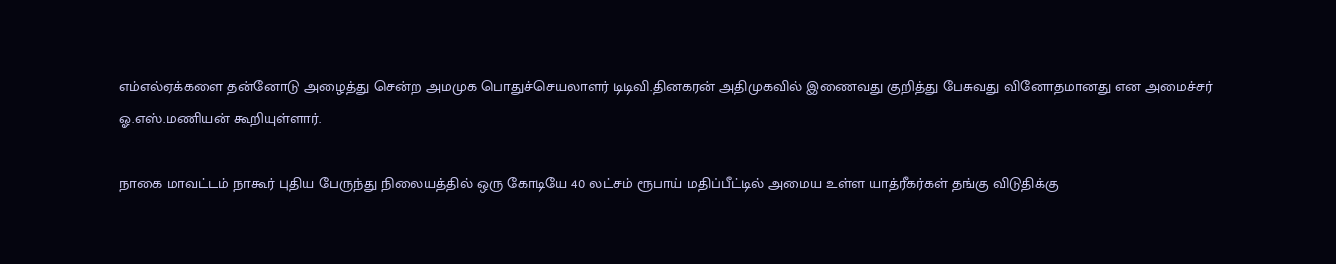எம்எல்ஏக்களை தன்னோடு அழைத்து சென்ற அமமுக பொதுச்செயலாளர் டிடிவி.தினகரன் அதிமுகவில் இணைவது குறித்து பேசுவது வினோதமானது என அமைச்சர் ஓ.எஸ்.மணியன் கூறியுள்ளார்.

நாகை மாவட்டம் நாகூர் புதிய பேருந்து நிலையத்தில் ஒரு கோடியே 40 லட்சம் ரூபாய் மதிப்பீட்டில் அமைய உள்ள யாத்ரீகர்கள் தங்கு விடுதிக்கு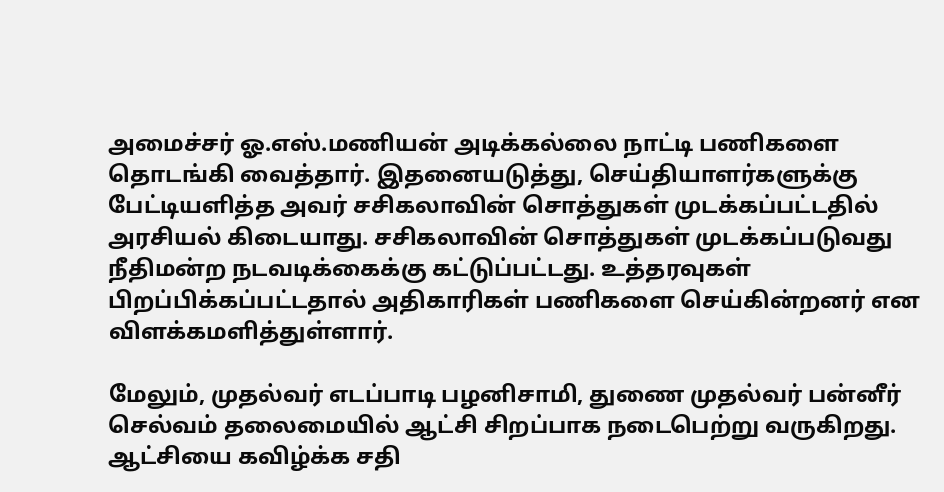அமைச்சர் ஓ.எஸ்.மணியன் அடிக்கல்லை நாட்டி பணிகளை தொடங்கி வைத்தார். இதனையடுத்து, செய்தியாளர்களுக்கு பேட்டியளித்த அவர் சசிகலாவின் சொத்துகள் முடக்கப்பட்டதில் அரசியல் கிடையாது. சசிகலாவின் சொத்துகள் முடக்கப்படுவது நீதிமன்ற நடவடிக்கைக்கு கட்டுப்பட்டது. உத்தரவுகள் பிறப்பிக்கப்பட்டதால் அதிகாரிகள் பணிகளை செய்கின்றனர் என விளக்கமளித்துள்ளார்.

மேலும், முதல்வர் எடப்பாடி பழனிசாமி, துணை முதல்வர் பன்னீர் செல்வம் தலைமையில் ஆட்சி சிறப்பாக நடைபெற்று வருகிறது. ஆட்சியை கவிழ்க்க சதி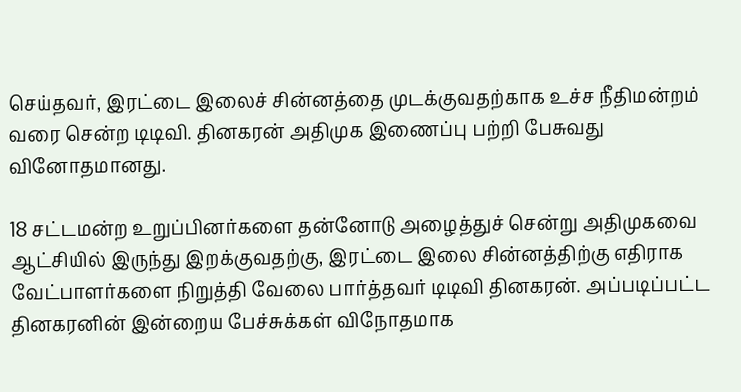செய்தவர், இரட்டை இலைச் சின்னத்தை முடக்குவதற்காக உச்ச நீதிமன்றம் வரை சென்ற டிடிவி. தினகரன் அதிமுக இணைப்பு பற்றி பேசுவது வினோதமானது.

18 சட்டமன்ற உறுப்பினர்களை தன்னோடு அழைத்துச் சென்று அதிமுகவை ஆட்சியில் இருந்து இறக்குவதற்கு, இரட்டை இலை சின்னத்திற்கு எதிராக வேட்பாளர்களை நிறுத்தி வேலை பார்த்தவர் டிடிவி தினகரன். அப்படிப்பட்ட தினகரனின் இன்றைய பேச்சுக்கள் விநோதமாக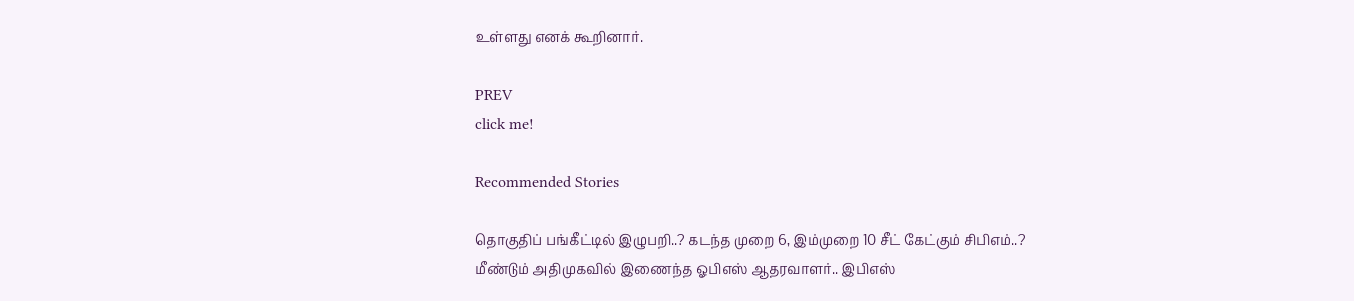உள்ளது எனக் கூறினார்.

PREV
click me!

Recommended Stories

தொகுதிப் பங்கீட்டில் இழுபறி..? கடந்த முறை 6, இம்முறை 10 சீட் கேட்கும் சிபிஎம்..?
மீண்டும் அதிமுகவில் இணைந்த ஓபிஎஸ் ஆதரவாளர்.. இபிஎஸ்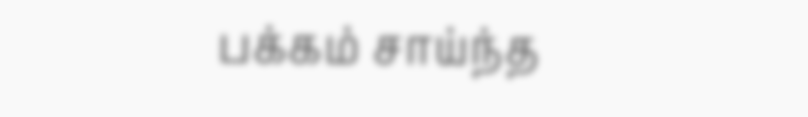பக்கம் சாய்ந்த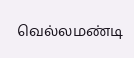வெல்லமண்டி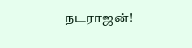நடராஜன்!